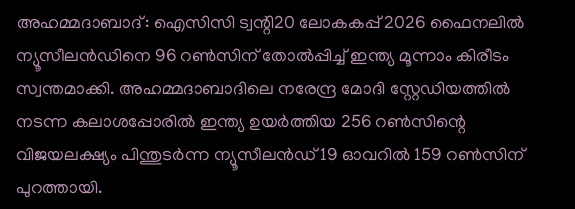അഹമ്മദാബാദ്: ഐസിസി ട്വന്റി20 ലോകകപ്പ് 2026 ഫൈനലിൽ ന്യൂസീലൻഡിനെ 96 റൺസിന് തോൽപ്പിച്ച് ഇന്ത്യ മൂന്നാം കിരീടം സ്വന്തമാക്കി. അഹമ്മദാബാദിലെ നരേന്ദ്ര മോദി സ്റ്റേഡിയത്തിൽ നടന്ന കലാശപ്പോരിൽ ഇന്ത്യ ഉയർത്തിയ 256 റൺസിന്റെ വിജയലക്ഷ്യം പിന്തുടർന്ന ന്യൂസീലൻഡ് 19 ഓവറിൽ 159 റൺസിന് പുറത്തായി.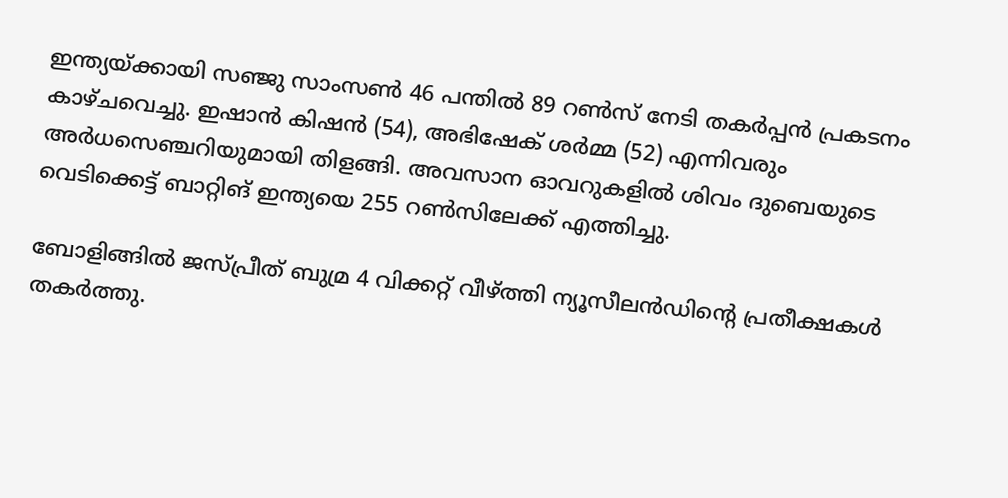ഇന്ത്യയ്ക്കായി സഞ്ജു സാംസൺ 46 പന്തിൽ 89 റൺസ് നേടി തകർപ്പൻ പ്രകടനം കാഴ്ചവെച്ചു. ഇഷാൻ കിഷൻ (54), അഭിഷേക് ശർമ്മ (52) എന്നിവരും അർധസെഞ്ചറിയുമായി തിളങ്ങി. അവസാന ഓവറുകളിൽ ശിവം ദുബെയുടെ വെടിക്കെട്ട് ബാറ്റിങ് ഇന്ത്യയെ 255 റൺസിലേക്ക് എത്തിച്ചു.

ബോളിങ്ങിൽ ജസ്പ്രീത് ബുമ്ര 4 വിക്കറ്റ് വീഴ്ത്തി ന്യൂസീലൻഡിന്റെ പ്രതീക്ഷകൾ തകർത്തു.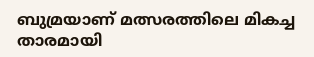ബുമ്രയാണ് മത്സരത്തിലെ മികച്ച താരമായി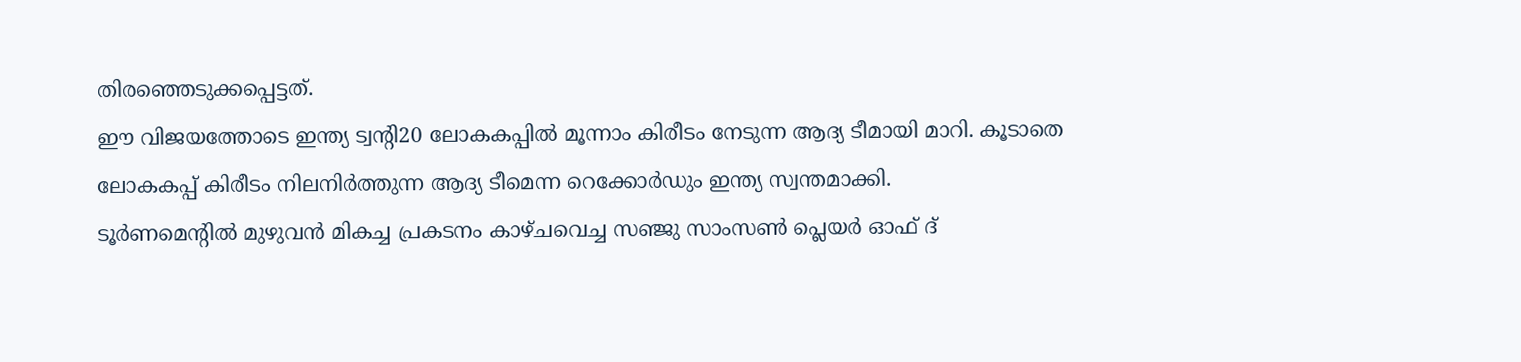തിരഞ്ഞെടുക്കപ്പെട്ടത്.
ഈ വിജയത്തോടെ ഇന്ത്യ ട്വന്റി20 ലോകകപ്പിൽ മൂന്നാം കിരീടം നേടുന്ന ആദ്യ ടീമായി മാറി. കൂടാതെ ലോകകപ്പ് കിരീടം നിലനിർത്തുന്ന ആദ്യ ടീമെന്ന റെക്കോർഡും ഇന്ത്യ സ്വന്തമാക്കി.
ടൂർണമെന്റിൽ മുഴുവൻ മികച്ച പ്രകടനം കാഴ്ചവെച്ച സഞ്ജു സാംസൺ പ്ലെയർ ഓഫ് ദ്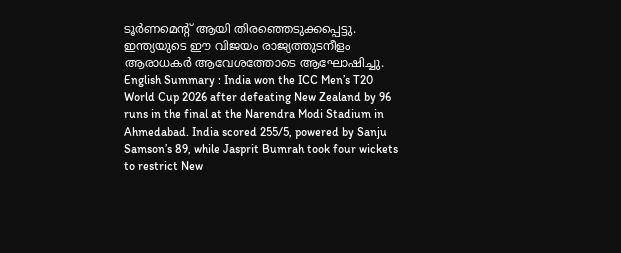ടൂർണമെന്റ് ആയി തിരഞ്ഞെടുക്കപ്പെട്ടു. ഇന്ത്യയുടെ ഈ വിജയം രാജ്യത്തുടനീളം ആരാധകർ ആവേശത്തോടെ ആഘോഷിച്ചു.
English Summary : India won the ICC Men’s T20 World Cup 2026 after defeating New Zealand by 96 runs in the final at the Narendra Modi Stadium in Ahmedabad. India scored 255/5, powered by Sanju Samson’s 89, while Jasprit Bumrah took four wickets to restrict New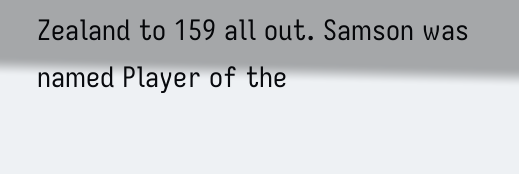Zealand to 159 all out. Samson was named Player of the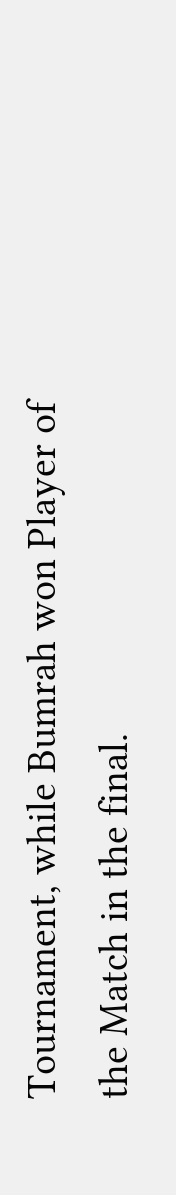Tournament, while Bumrah won Player of the Match in the final.